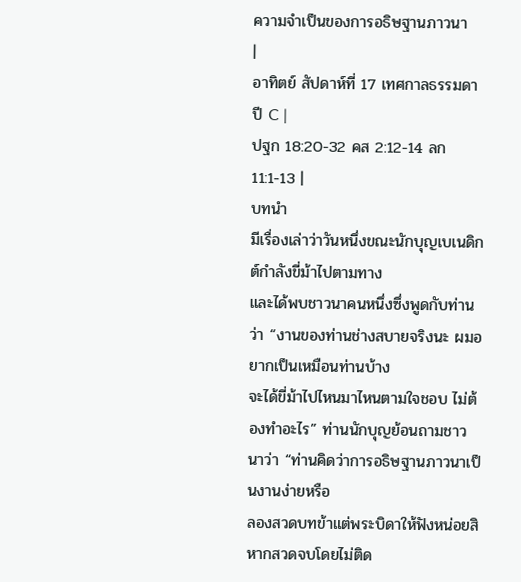ความจำเป็นของการอธิษฐานภาวนา
|
อาทิตย์ สัปดาห์ที่ 17 เทศกาลธรรมดา ปี C |
ปฐก 18:20-32 คส 2:12-14 ลก 11:1-13 |
บทนำ
มีเรื่องเล่าว่าวันหนึ่งขณะนักบุญเบเนดิกต์กำลังขี่ม้าไปตามทาง
และได้พบชาวนาคนหนึ่งซึ่งพูดกับท่านว่า “งานของท่านช่างสบายจริงนะ ผมอยากเป็นเหมือนท่านบ้าง
จะได้ขี่ม้าไปไหนมาไหนตามใจชอบ ไม่ต้องทำอะไร” ท่านนักบุญย้อนถามชาวนาว่า “ท่านคิดว่าการอธิษฐานภาวนาเป็นงานง่ายหรือ
ลองสวดบทข้าแต่พระบิดาให้ฟังหน่อยสิ หากสวดจบโดยไม่ติด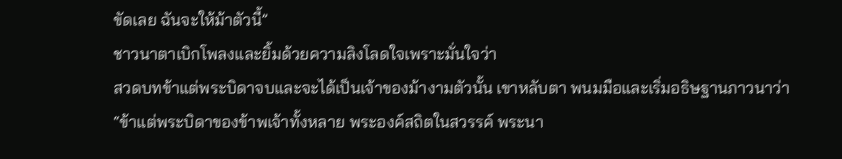ขัดเลย ฉันจะให้ม้าตัวนี้”
ชาวนาตาเบิกโพลงและยิ้มด้วยความลิงโลดใจเพราะมั่นใจว่า
สวดบทข้าแต่พระบิดาจบและจะได้เป็นเจ้าของม้างามตัวนั้น เขาหลับตา พนมมือและเริ่มอธิษฐานภาวนาว่า
“ข้าแต่พระบิดาของข้าพเจ้าทั้งหลาย พระองค์สถิตในสวรรค์ พระนา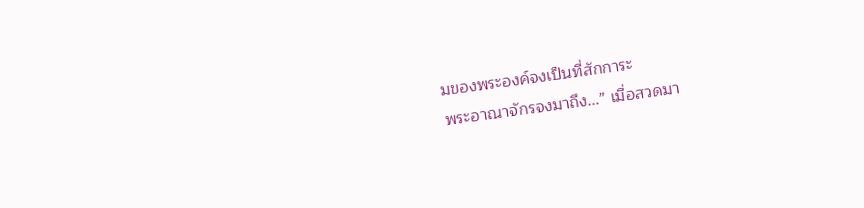มของพระองค์จงเป็นที่สักการะ
พระอาณาจักรจงมาถึง...” เมื่อสวดมา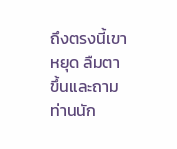ถึงตรงนี้เขาหยุด ลืมตาขึ้นและถามท่านนัก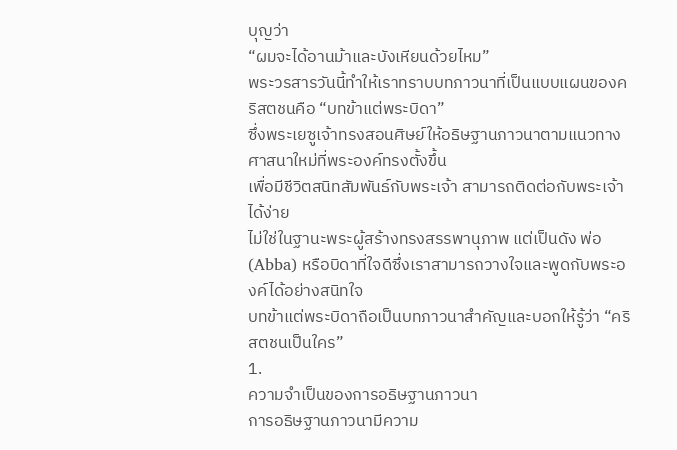บุญว่า
“ผมจะได้อานม้าและบังเหียนด้วยไหม”
พระวรสารวันนี้ทำให้เราทราบบทภาวนาที่เป็นแบบแผนของคริสตชนคือ “บทข้าแต่พระบิดา”
ซึ่งพระเยซูเจ้าทรงสอนศิษย์ให้อธิษฐานภาวนาตามแนวทางศาสนาใหม่ที่พระองค์ทรงตั้งขึ้น
เพื่อมีชีวิตสนิทสัมพันธ์กับพระเจ้า สามารถติดต่อกับพระเจ้าได้ง่าย
ไม่ใช่ในฐานะพระผู้สร้างทรงสรรพานุภาพ แต่เป็นดัง พ่อ (Abba) หรือบิดาที่ใจดีซึ่งเราสามารถวางใจและพูดกับพระองค์ได้อย่างสนิทใจ
บทข้าแต่พระบิดาถือเป็นบทภาวนาสำคัญและบอกให้รู้ว่า “คริสตชนเป็นใคร”
1.
ความจำเป็นของการอธิษฐานภาวนา
การอธิษฐานภาวนามีความ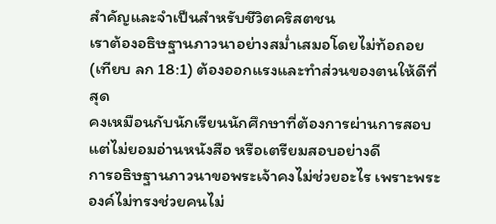สำคัญและจำเป็นสำหรับชีวิตคริสตชน
เราต้องอธิษฐานภาวนาอย่างสม่ำเสมอโดยไม่ท้อถอย (เทียบ ลก 18:1) ต้องออกแรงและทำส่วนของตนให้ดีที่สุด
คงเหมือนกับนักเรียนนักศึกษาที่ต้องการผ่านการสอบ แต่ไม่ยอมอ่านหนังสือ หรือเตรียมสอบอย่างดี
การอธิษฐานภาวนาขอพระเจ้าคงไม่ช่วยอะไร เพราะพระองค์ไม่ทรงช่วยคนไม่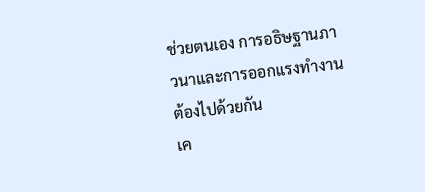ช่วยตนเอง การอธิษฐานภาวนาและการออกแรงทำงานต้องไปด้วยกัน
เค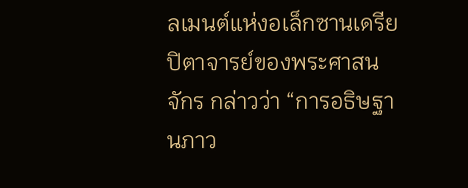ลเมนต์แห่งอเล็กซานเดรีย
ปิตาจารย์ของพระศาสนจักร กล่าวว่า “การอธิษฐานภาว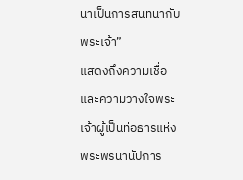นาเป็นการสนทนากับพระเจ้า”
แสดงถึงความเชื่อและความวางใจพระเจ้าผู้เป็นท่อธารแห่งพระพรนานัปการ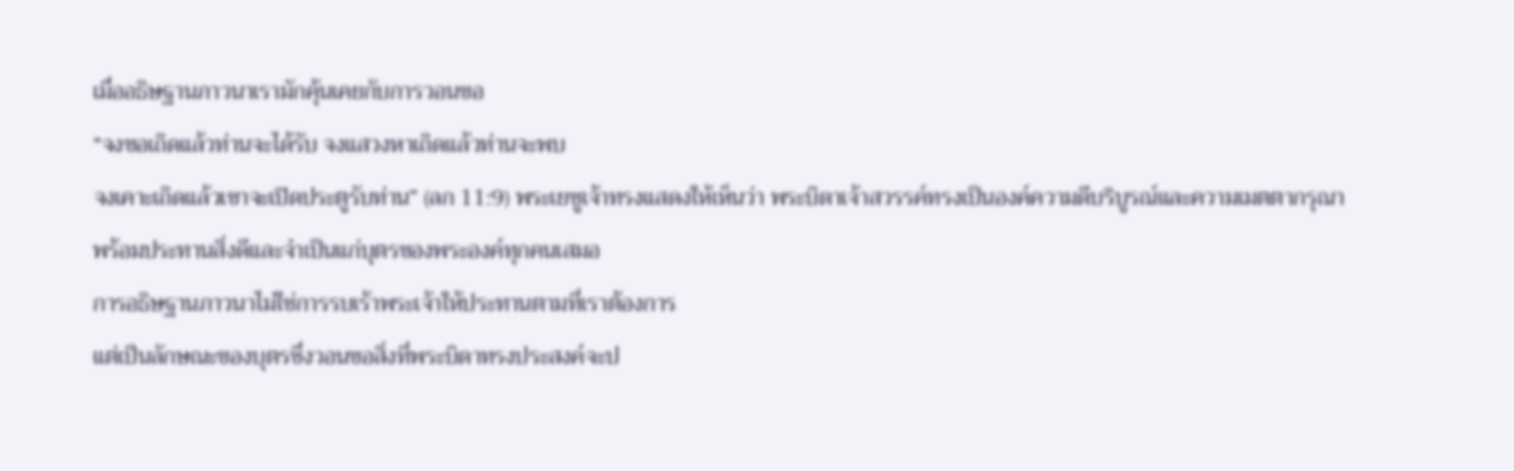เมื่ออธิษฐานภาวนาเรามักคุ้นเคยกับการวอนขอ
“จงขอเถิดแล้วท่านจะได้รับ จงแสวงหาเถิดแล้วท่านจะพบ
จงเคาะเถิดแล้วเขาจะเปิดประตูรับท่าน” (ลก 11:9) พระเยซูเจ้าทรงแสดงให้เห็นว่า พระบิดาเจ้าสวรรค์ทรงเป็นองค์ความดีบริบูรณ์และความเมตตากรุณา
พร้อมประทานสิ่งดีและจำเป็นแก่บุตรของพระองค์ทุกคนเสมอ
การอธิษฐานภาวนาไม่ใช่การรบเร้าพระเจ้าให้ประทานตามที่เราต้องการ
แต่เป็นลักษณะของบุตรซึ่งวอนขอสิ่งที่พระบิดาทรงประสงค์จะป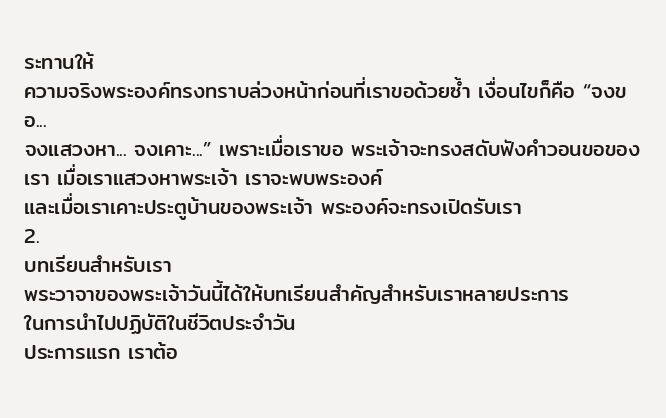ระทานให้
ความจริงพระองค์ทรงทราบล่วงหน้าก่อนที่เราขอด้วยซ้ำ เงื่อนไขก็คือ “จงขอ...
จงแสวงหา... จงเคาะ...” เพราะเมื่อเราขอ พระเจ้าจะทรงสดับฟังคำวอนขอของเรา เมื่อเราแสวงหาพระเจ้า เราจะพบพระองค์
และเมื่อเราเคาะประตูบ้านของพระเจ้า พระองค์จะทรงเปิดรับเรา
2.
บทเรียนสำหรับเรา
พระวาจาของพระเจ้าวันนี้ได้ให้บทเรียนสำคัญสำหรับเราหลายประการ
ในการนำไปปฏิบัติในชีวิตประจำวัน
ประการแรก เราต้อ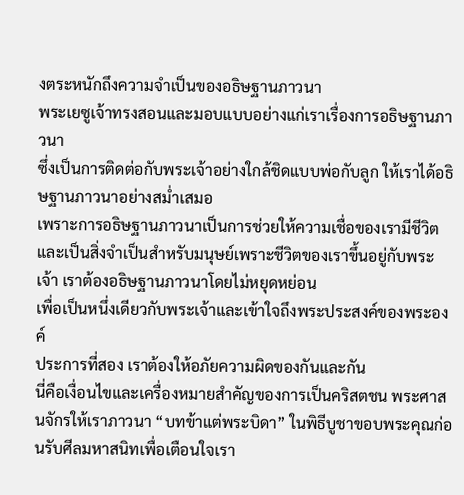งตระหนักถึงความจำเป็นของอธิษฐานภาวนา
พระเยซูเจ้าทรงสอนและมอบแบบอย่างแก่เราเรื่องการอธิษฐานภาวนา
ซึ่งเป็นการติดต่อกับพระเจ้าอย่างใกล้ชิดแบบพ่อกับลูก ให้เราได้อธิษฐานภาวนาอย่างสม่ำเสมอ
เพราะการอธิษฐานภาวนาเป็นการช่วยให้ความเชื่อของเรามีชีวิต
และเป็นสิ่งจำเป็นสำหรับมนุษย์เพราะชีวิตของเราขึ้นอยู่กับพระเจ้า เราต้องอธิษฐานภาวนาโดยไม่หยุดหย่อน
เพื่อเป็นหนึ่งเดียวกับพระเจ้าและเข้าใจถึงพระประสงค์ของพระองค์
ประการที่สอง เราต้องให้อภัยความผิดของกันและกัน
นี่คือเงื่อนไขและเครื่องหมายสำคัญของการเป็นคริสตชน พระศาสนจักรให้เราภาวนา “บทข้าแต่พระบิดา” ในพิธีบูชาขอบพระคุณก่อนรับศีลมหาสนิทเพื่อเตือนใจเรา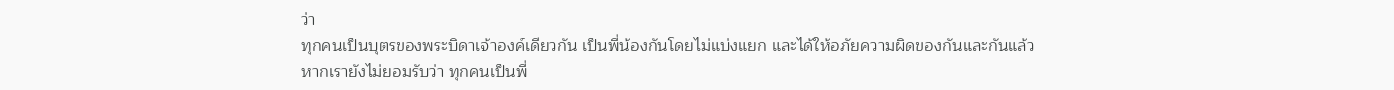ว่า
ทุกคนเป็นบุตรของพระบิดาเจ้าองค์เดียวกัน เป็นพี่น้องกันโดยไม่แบ่งแยก และได้ให้อภัยความผิดของกันและกันแล้ว
หากเรายังไม่ยอมรับว่า ทุกคนเป็นพี่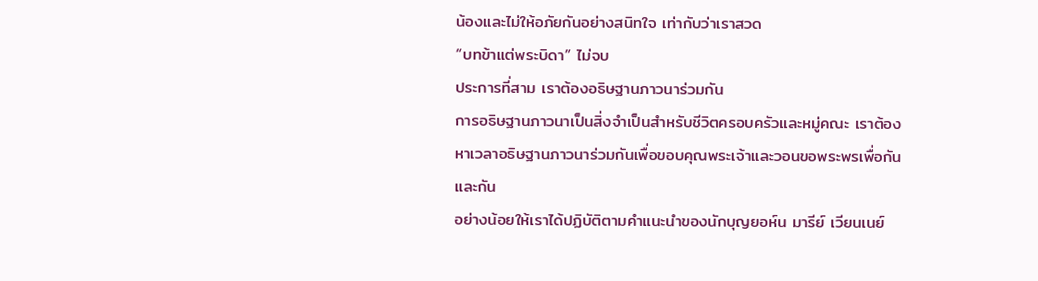น้องและไม่ให้อภัยกันอย่างสนิทใจ เท่ากับว่าเราสวด
“บทข้าแต่พระบิดา” ไม่จบ
ประการที่สาม เราต้องอธิษฐานภาวนาร่วมกัน
การอธิษฐานภาวนาเป็นสิ่งจำเป็นสำหรับชีวิตครอบครัวและหมู่คณะ เราต้องหาเวลาอธิษฐานภาวนาร่วมกันเพื่อขอบคุณพระเจ้าและวอนขอพระพรเพื่อกันและกัน
อย่างน้อยให้เราได้ปฏิบัติตามคำแนะนำของนักบุญยอห์น มารีย์ เวียนเนย์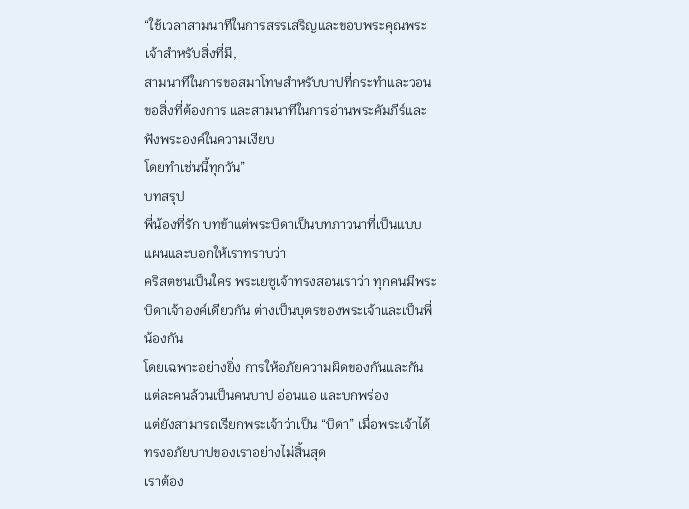“ใช้เวลาสามนาทีในการสรรเสริญและขอบพระคุณพระเจ้าสำหรับสิ่งที่มี,
สามนาทีในการขอสมาโทษสำหรับบาปที่กระทำและวอนขอสิ่งที่ต้องการ และสามนาทีในการอ่านพระคัมภีร์และฟังพระองค์ในความเงียบ
โดยทำเช่นนี้ทุกวัน”
บทสรุป
พี่น้องที่รัก บทข้าแต่พระบิดาเป็นบทภาวนาที่เป็นแบบแผนและบอกให้เราทราบว่า
คริสตชนเป็นใคร พระเยซูเจ้าทรงสอนเราว่า ทุกคนมีพระบิดาเจ้าองค์เดียวกัน ต่างเป็นบุตรของพระเจ้าและเป็นพี่น้องกัน
โดยเฉพาะอย่างยิ่ง การให้อภัยความผิดของกันและกัน แต่ละคนล้วนเป็นคนบาป อ่อนแอ และบกพร่อง
แต่ยังสามารถเรียกพระเจ้าว่าเป็น “บิดา” เมื่อพระเจ้าได้ทรงอภัยบาปของเราอย่างไม่สิ้นสุด
เราต้อง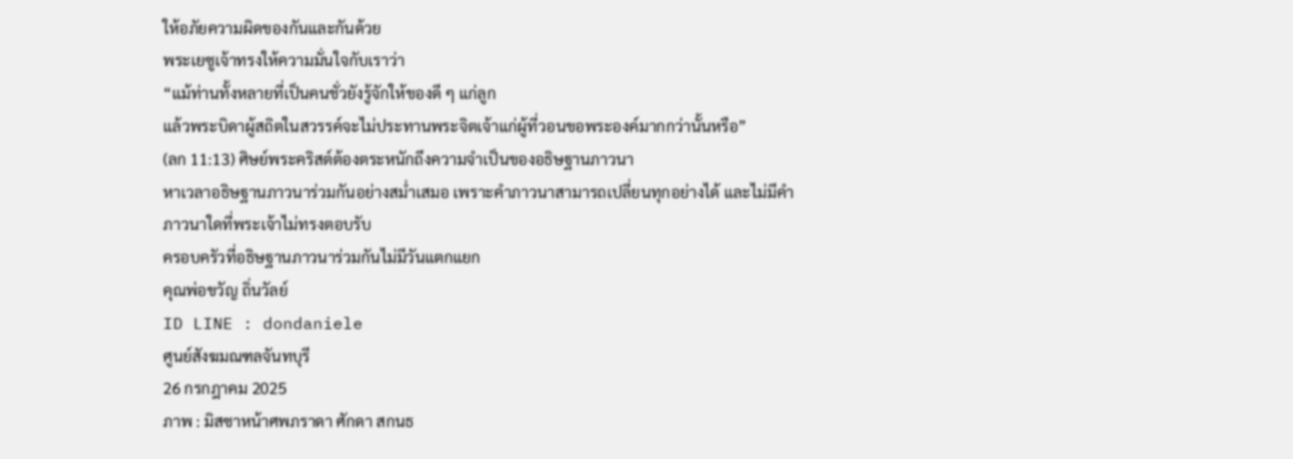ให้อภัยความผิดของกันและกันด้วย
พระเยซูเจ้าทรงให้ความมั่นใจกับเราว่า
“แม้ท่านทั้งหลายที่เป็นคนชั่วยังรู้จักให้ของดี ๆ แก่ลูก
แล้วพระบิดาผู้สถิตในสวรรค์จะไม่ประทานพระจิตเจ้าแก่ผู้ที่วอนขอพระองค์มากกว่านั้นหรือ”
(ลก 11:13) ศิษย์พระคริสต์ต้องตระหนักถึงความจำเป็นของอธิษฐานภาวนา
หาเวลาอธิษฐานภาวนาร่วมกันอย่างสม่ำเสมอ เพราะคำภาวนาสามารถเปลี่ยนทุกอย่างได้ และไม่มีคำภาวนาใดที่พระเจ้าไม่ทรงตอบรับ
ครอบครัวที่อธิษฐานภาวนาร่วมกันไม่มีวันแตกแยก
คุณพ่อขวัญ ถิ่นวัลย์
ID LINE : dondaniele
ศูนย์สังฆมณฑลจันทบุรี
26 กรกฎาคม 2025
ภาพ : มิสซาหน้าศพภราดา ศักดา สกนธ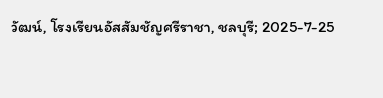วัฒน์, โรงเรียนอัสสัมชัญศรีราชา, ชลบุรี; 2025-7-25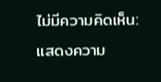ไม่มีความคิดเห็น:
แสดงความ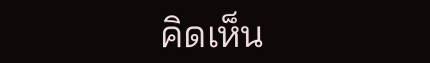คิดเห็น